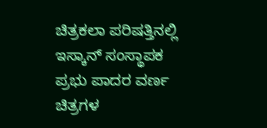ಚಿತ್ರಕಲಾ ಪರಿಷತ್ತಿನಲ್ಲಿ ಇಸ್ಕಾನ್ ಸಂಸ್ಥಾಪಕ ಪ್ರಭು ಪಾದರ ವರ್ಣ ಚಿತ್ರಗಳ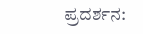ಪ್ರದರ್ಶನ: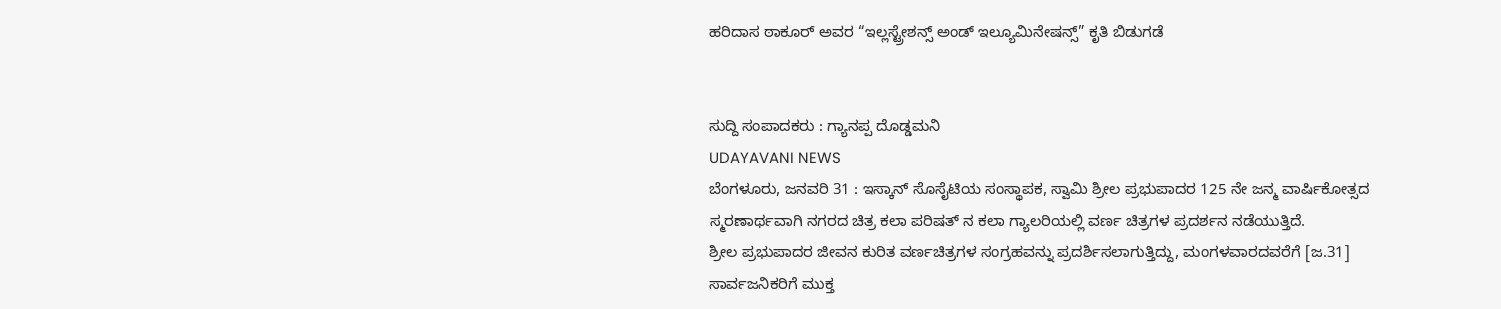ಹರಿದಾಸ ಠಾಕೂರ್ ಅವರ “ಇಲ್ಲಸ್ಟ್ರೇಶನ್ಸ್ ಅಂಡ್ ಇಲ್ಯೂಮಿನೇಷನ್ಸ್” ಕೃತಿ ಬಿಡುಗಡೆ


ಸುದ್ದಿ ಸಂಪಾದಕರು : ಗ್ಯಾನಪ್ಪ ದೊಡ್ಡಮನಿ
UDAYAVANI NEWS
ಬೆಂಗಳೂರು, ಜನವರಿ 31 : ಇಸ್ಕಾನ್ ಸೊಸೈಟಿಯ ಸಂಸ್ಥಾಪಕ, ಸ್ವಾಮಿ ಶ್ರೀಲ ಪ್ರಭುಪಾದರ 125 ನೇ ಜನ್ಮ ವಾರ್ಷಿಕೋತ್ಸದ ಸ್ಮರಣಾರ್ಥವಾಗಿ ನಗರದ ಚಿತ್ರ ಕಲಾ ಪರಿಷತ್ ನ ಕಲಾ ಗ್ಯಾಲರಿಯಲ್ಲಿ ವರ್ಣ ಚಿತ್ರಗಳ ಪ್ರದರ್ಶನ ನಡೆಯುತ್ತಿದೆ.
ಶ್ರೀಲ ಪ್ರಭುಪಾದರ ಜೀವನ ಕುರಿತ ವರ್ಣಚಿತ್ರಗಳ ಸಂಗ್ರಹವನ್ನು ಪ್ರದರ್ಶಿಸಲಾಗುತ್ತಿದ್ದು, ಮಂಗಳವಾರದವರೆಗೆ [ಜ.31] ಸಾರ್ವಜನಿಕರಿಗೆ ಮುಕ್ತ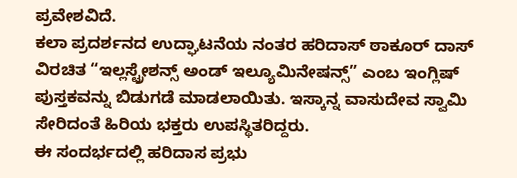ಪ್ರವೇಶವಿದೆ.
ಕಲಾ ಪ್ರದರ್ಶನದ ಉದ್ಘಾಟನೆಯ ನಂತರ ಹರಿದಾಸ್ ಠಾಕೂರ್ ದಾಸ್ ವಿರಚಿತ “ಇಲ್ಲಸ್ಟ್ರೇಶನ್ಸ್ ಅಂಡ್ ಇಲ್ಯೂಮಿನೇಷನ್ಸ್” ಎಂಬ ಇಂಗ್ಲಿಷ್ ಪುಸ್ತಕವನ್ನು ಬಿಡುಗಡೆ ಮಾಡಲಾಯಿತು. ಇಸ್ಕಾನ್ನ ವಾಸುದೇವ ಸ್ವಾಮಿ ಸೇರಿದಂತೆ ಹಿರಿಯ ಭಕ್ತರು ಉಪಸ್ಥಿತರಿದ್ದರು.
ಈ ಸಂದರ್ಭದಲ್ಲಿ ಹರಿದಾಸ ಪ್ರಭು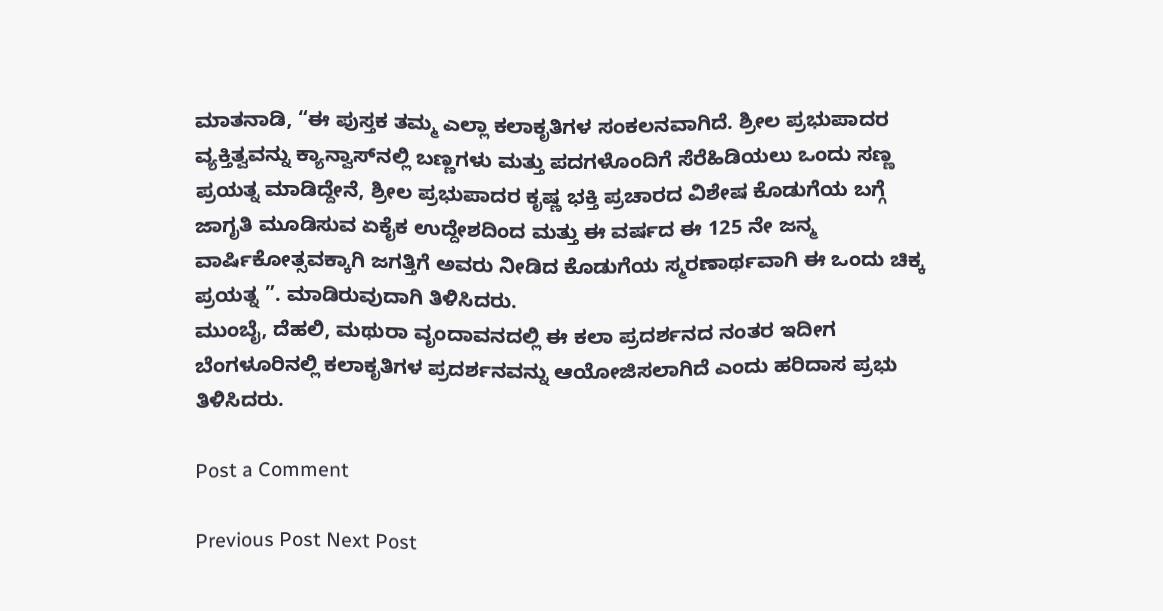ಮಾತನಾಡಿ, “ಈ ಪುಸ್ತಕ ತಮ್ಮ ಎಲ್ಲಾ ಕಲಾಕೃತಿಗಳ ಸಂಕಲನವಾಗಿದೆ. ಶ್ರೀಲ ಪ್ರಭುಪಾದರ ವ್ಯಕ್ತಿತ್ವವನ್ನು ಕ್ಯಾನ್ವಾಸ್‌ನಲ್ಲಿ ಬಣ್ಣಗಳು ಮತ್ತು ಪದಗಳೊಂದಿಗೆ ಸೆರೆಹಿಡಿಯಲು ಒಂದು ಸಣ್ಣ ಪ್ರಯತ್ನ ಮಾಡಿದ್ದೇನೆ, ಶ್ರೀಲ ಪ್ರಭುಪಾದರ ಕೃಷ್ಣ ಭಕ್ತಿ ಪ್ರಚಾರದ ವಿಶೇಷ ಕೊಡುಗೆಯ ಬಗ್ಗೆ ಜಾಗೃತಿ ಮೂಡಿಸುವ ಏಕೈಕ ಉದ್ದೇಶದಿಂದ ಮತ್ತು ಈ ವರ್ಷದ ಈ 125 ನೇ ಜನ್ಮ ವಾರ್ಷಿಕೋತ್ಸವಕ್ಕಾಗಿ ಜಗತ್ತಿಗೆ ಅವರು ನೀಡಿದ ಕೊಡುಗೆಯ ಸ್ಮರಣಾರ್ಥವಾಗಿ ಈ ಒಂದು ಚಿಕ್ಕ ಪ್ರಯತ್ನ ”. ಮಾಡಿರುವುದಾಗಿ ತಿಳಿಸಿದರು.
ಮುಂಬೈ, ದೆಹಲಿ, ಮಥುರಾ ವೃಂದಾವನದಲ್ಲಿ ಈ ಕಲಾ ಪ್ರದರ್ಶನದ ನಂತರ ಇದೀಗ ಬೆಂಗಳೂರಿನಲ್ಲಿ ಕಲಾಕೃತಿಗಳ ಪ್ರದರ್ಶನವನ್ನು ಆಯೋಜಿಸಲಾಗಿದೆ ಎಂದು ಹರಿದಾಸ ಪ್ರಭು ತಿಳಿಸಿದರು.

Post a Comment

Previous Post Next Post